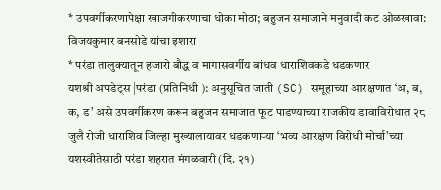* उपवर्गीकरणापेक्षा खाजगीकरणाचा धोका मोठा; बहुजन समाजाने मनुवादी कट ओळखावा: विजयकुमार बनसोडे यांचा इशारा
* परंडा तालुक्यातून हजारो बौद्ध व मागासवर्गीय बांधव धाराशिवकडे धडकणार
यशश्री अपडेट्स |परंडा (प्रतिनिधी ): अनुसूचित जाती (SC) समूहाच्या आरक्षणात ‘अ, ब, क, ड’ असे उपवर्गीकरण करून बहुजन समाजात फूट पाडण्याच्या राजकीय डावाविरोधात २८ जुलै रोजी धाराशिव जिल्हा मुख्यालायावर धडकणाऱ्या ‘भव्य आरक्षण विरोधी मोर्चा’च्या यशस्वीतेसाठी परंडा शहरात मंगळवारी (दि. २१)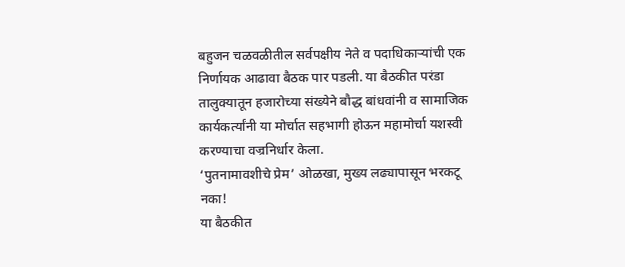बहुजन चळवळीतील सर्वपक्षीय नेते व पदाधिकाऱ्यांची एक निर्णायक आढावा बैठक पार पडली. या बैठकीत परंडा तालुक्यातून हजारोच्या संख्येने बौद्ध बांधवांनी व सामाजिक कार्यकर्त्यांनी या मोर्चात सहभागी होऊन महामोर्चा यशस्वी करण्याचा वज्रनिर्धार केला.
‘पुतनामावशीचे प्रेम’ ओळखा, मुख्य लढ्यापासून भरकटू नका!
या बैठकीत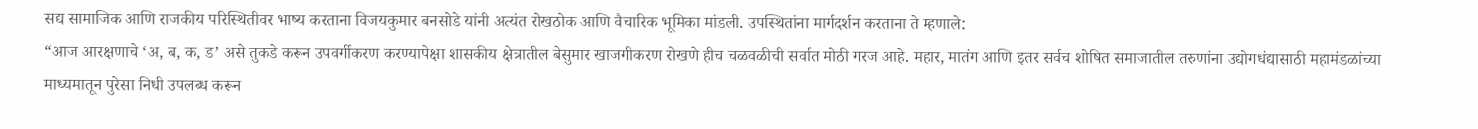सद्य सामाजिक आणि राजकीय परिस्थितीवर भाष्य करताना विजयकुमार बनसोडे यांनी अत्यंत रोखठोक आणि वैचारिक भूमिका मांडली. उपस्थितांना मार्गदर्शन करताना ते म्हणाले:
“आज आरक्षणाचे ‘अ, ब, क, ड’ असे तुकडे करून उपवर्गीकरण करण्यापेक्षा शासकीय क्षेत्रातील बेसुमार खाजगीकरण रोखणे हीच चळवळीची सर्वात मोठी गरज आहे. महार, मातंग आणि इतर सर्वच शोषित समाजातील तरुणांना उद्योगधंद्यासाठी महामंडळांच्या माध्यमातून पुरेसा निधी उपलब्ध करून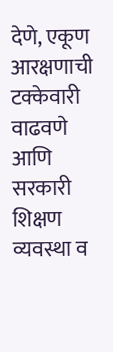देणे, एकूण आरक्षणाची टक्केवारी वाढवणे आणि सरकारी शिक्षण व्यवस्था व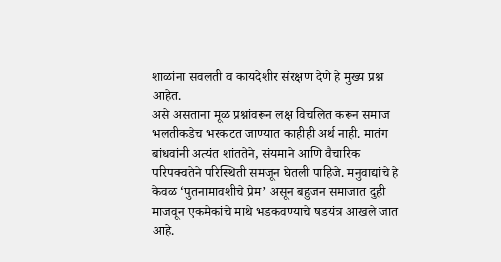शाळांना सवलती व कायदेशीर संरक्षण देणे हे मुख्य प्रश्न आहेत.
असे असताना मूळ प्रश्नांवरून लक्ष विचलित करून समाज भलतीकडेच भरकटत जाण्यात काहीही अर्थ नाही. मातंग बांधवांनी अत्यंत शांततेने, संयमाने आणि वैचारिक परिपक्वतेने परिस्थिती समजून घेतली पाहिजे. मनुवाद्यांचे हे केवळ ‘पुतनामावशीचे प्रेम’ असून बहुजन समाजात दुही माजवून एकमेकांचे माथे भडकवण्याचे षडयंत्र आखले जात आहे.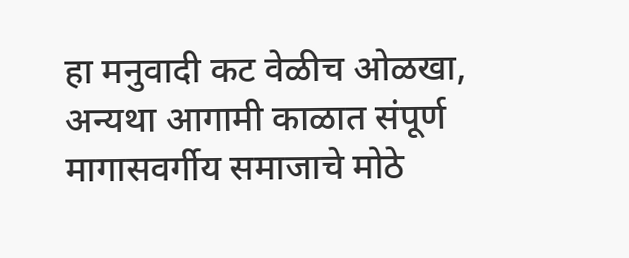हा मनुवादी कट वेळीच ओळखा, अन्यथा आगामी काळात संपूर्ण मागासवर्गीय समाजाचे मोठे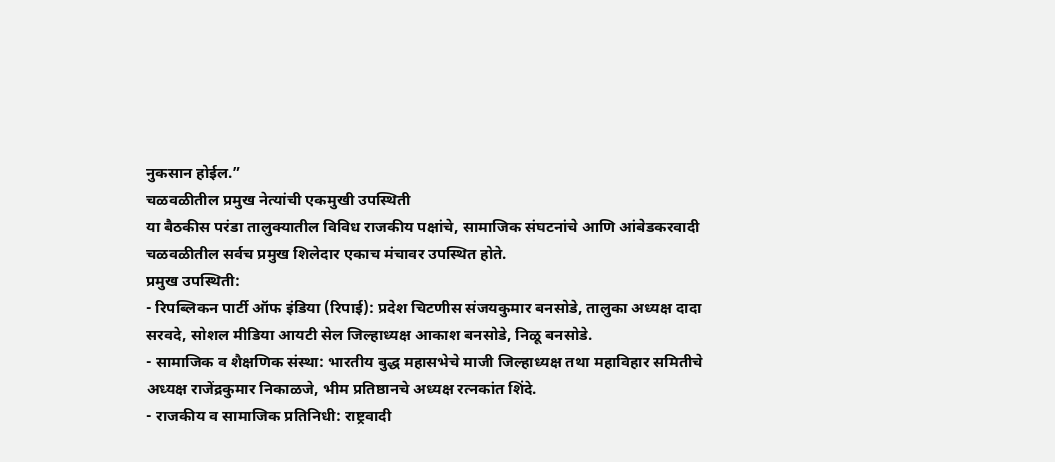नुकसान होईल.”
चळवळीतील प्रमुख नेत्यांची एकमुखी उपस्थिती
या बैठकीस परंडा तालुक्यातील विविध राजकीय पक्षांचे, सामाजिक संघटनांचे आणि आंबेडकरवादी चळवळीतील सर्वच प्रमुख शिलेदार एकाच मंचावर उपस्थित होते.
प्रमुख उपस्थिती:
- रिपब्लिकन पार्टी ऑफ इंडिया (रिपाई): प्रदेश चिटणीस संजयकुमार बनसोडे, तालुका अध्यक्ष दादा सरवदे, सोशल मीडिया आयटी सेल जिल्हाध्यक्ष आकाश बनसोडे, निळू बनसोडे.
- सामाजिक व शैक्षणिक संस्था: भारतीय बुद्ध महासभेचे माजी जिल्हाध्यक्ष तथा महाविहार समितीचे अध्यक्ष राजेंद्रकुमार निकाळजे, भीम प्रतिष्ठानचे अध्यक्ष रत्नकांत शिंदे.
- राजकीय व सामाजिक प्रतिनिधी: राष्ट्रवादी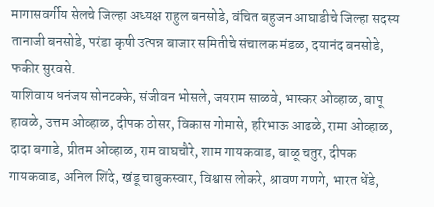मागासवर्गीय सेलचे जिल्हा अध्यक्ष राहुल बनसोडे, वंचित बहुजन आघाडीचे जिल्हा सदस्य तानाजी बनसोडे, परंडा कृषी उत्पन्न बाजार समितीचे संचालक मंडळ, दयानंद बनसोडे, फकीर सुरवसे.
याशिवाय धनंजय सोनटक्के, संजीवन भोसले, जयराम साळवे, भास्कर ओव्हाळ, बापू हावळे, उत्तम ओव्हाळ, दीपक ठोसर, विकास गोमासे, हरिभाऊ आढळे, रामा ओव्हाळ, दादा बगाडे, प्रीतम ओव्हाळ, राम वाघचौरे, शाम गायकवाड, बाळू चतुर, दीपक गायकवाड, अनिल शिंदे, खंडू चाबुकस्वार, विश्वास लोकरे, श्रावण गणगे, भारत धेंडे,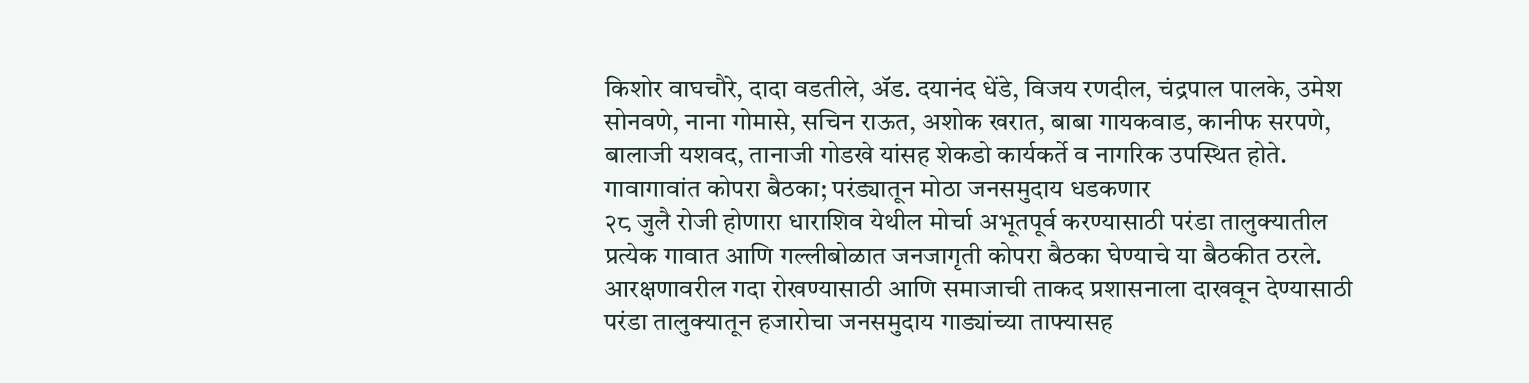किशोर वाघचौरे, दादा वडतीले, ॲड. दयानंद धेंडे, विजय रणदील, चंद्रपाल पालके, उमेश सोनवणे, नाना गोमासे, सचिन राऊत, अशोक खरात, बाबा गायकवाड, कानीफ सरपणे, बालाजी यशवद, तानाजी गोडखे यांसह शेकडो कार्यकर्ते व नागरिक उपस्थित होते.
गावागावांत कोपरा बैठका; परंड्यातून मोठा जनसमुदाय धडकणार
२८ जुलै रोजी होणारा धाराशिव येथील मोर्चा अभूतपूर्व करण्यासाठी परंडा तालुक्यातील प्रत्येक गावात आणि गल्लीबोळात जनजागृती कोपरा बैठका घेण्याचे या बैठकीत ठरले. आरक्षणावरील गदा रोखण्यासाठी आणि समाजाची ताकद प्रशासनाला दाखवून देण्यासाठी परंडा तालुक्यातून हजारोचा जनसमुदाय गाड्यांच्या ताफ्यासह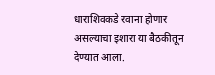धाराशिवकडे रवाना होणार असल्याचा इशारा या बैठकीतून देण्यात आला.